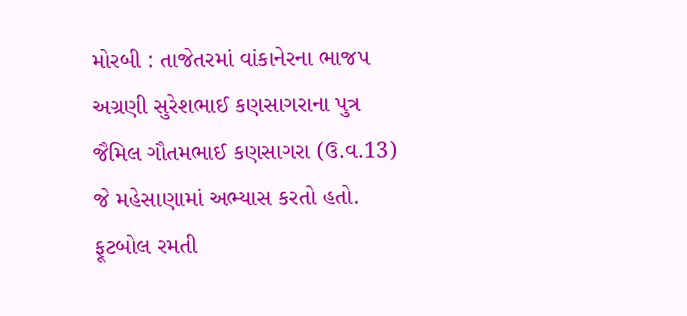મોરબી : તાજેતરમાં વાંકાનેરના ભાજપ અગ્રણી સુરેશભાઈ કણસાગરાના પુત્ર જૈમિલ ગૌતમભાઈ કણસાગરા (ઉ.વ.13) જે મહેસાણામાં અભ્યાસ કરતો હતો. ફૂટબોલ રમતી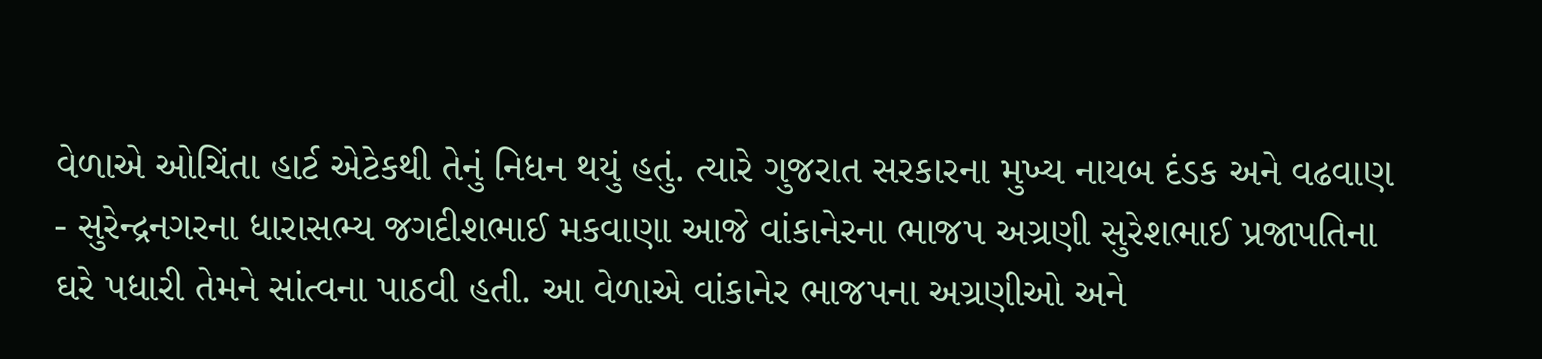વેળાએ ઓચિંતા હાર્ટ એટેકથી તેનું નિધન થયું હતું. ત્યારે ગુજરાત સરકારના મુખ્ય નાયબ દંડક અને વઢવાણ - સુરેન્દ્રનગરના ધારાસભ્ય જગદીશભાઈ મકવાણા આજે વાંકાનેરના ભાજપ અગ્રણી સુરેશભાઈ પ્રજાપતિના ઘરે પધારી તેમને સાંત્વના પાઠવી હતી. આ વેળાએ વાંકાનેર ભાજપના અગ્રણીઓ અને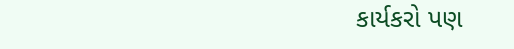કાર્યકરો પણ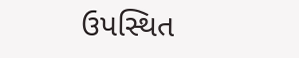ઉપસ્થિત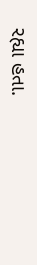રહ્યા હતા.